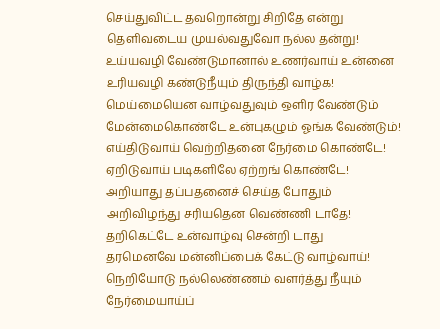செய்துவிட்ட தவறொன்று சிறிதே என்று
தெளிவடைய முயல்வதுவோ நல்ல தன்று!
உய்யவழி வேண்டுமானால் உணர்வாய் உன்னை
உரியவழி கண்டுநீயும் திருந்தி வாழ்க!
மெய்மையென வாழ்வதுவும் ஒளிர வேண்டும்
மேன்மைகொண்டே உன்புகழும் ஓங்க வேண்டும்!
எய்திடுவாய் வெற்றிதனை நேர்மை கொண்டே!
ஏறிடுவாய் படிகளிலே ஏற்றங் கொண்டே!
அறியாது தப்பதனைச் செய்த போதும்
அறிவிழந்து சரியதென வெண்ணி டாதே!
தறிகெட்டே உன்வாழ்வு சென்றி டாது
தரமெனவே மன்னிப்பைக் கேட்டு வாழ்வாய்!
நெறியோடு நல்லெண்ணம் வளர்த்து நீயும்
நேர்மையாய்ப்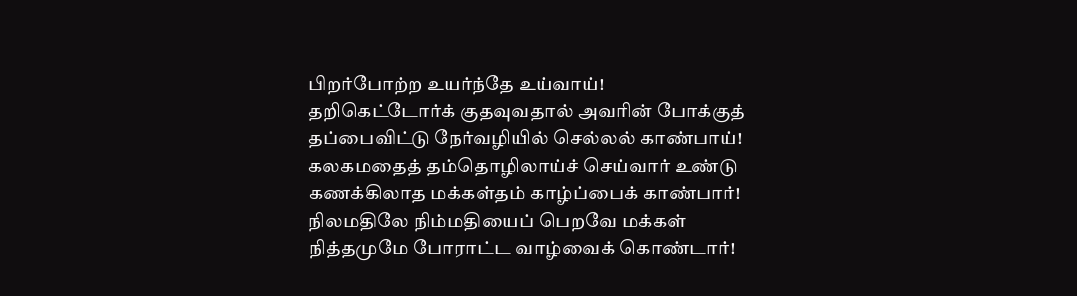பிறர்போற்ற உயர்ந்தே உய்வாய்!
தறிகெட்டோர்க் குதவுவதால் அவரின் போக்குத்
தப்பைவிட்டு நேர்வழியில் செல்லல் காண்பாய்!
கலகமதைத் தம்தொழிலாய்ச் செய்வார் உண்டு
கணக்கிலாத மக்கள்தம் காழ்ப்பைக் காண்பார்!
நிலமதிலே நிம்மதியைப் பெறவே மக்கள்
நித்தமுமே போராட்ட வாழ்வைக் கொண்டார்!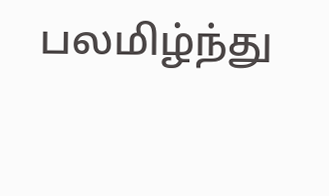பலமிழ்ந்து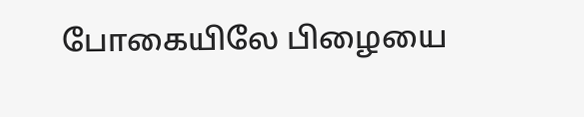போகையிலே பிழையை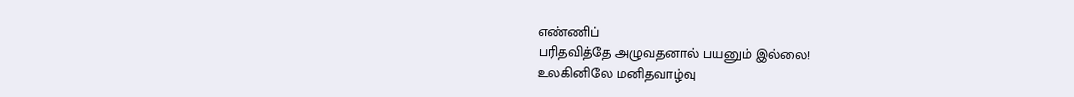எண்ணிப்
பரிதவித்தே அழுவதனால் பயனும் இல்லை!
உலகினிலே மனிதவாழ்வு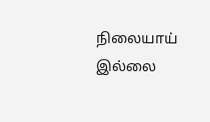நிலையாய் இல்லை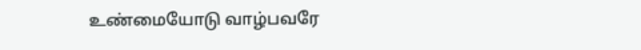உண்மையோடு வாழ்பவரே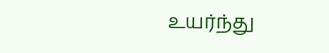உயர்ந்து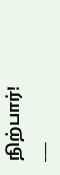நிற்பார்!
___